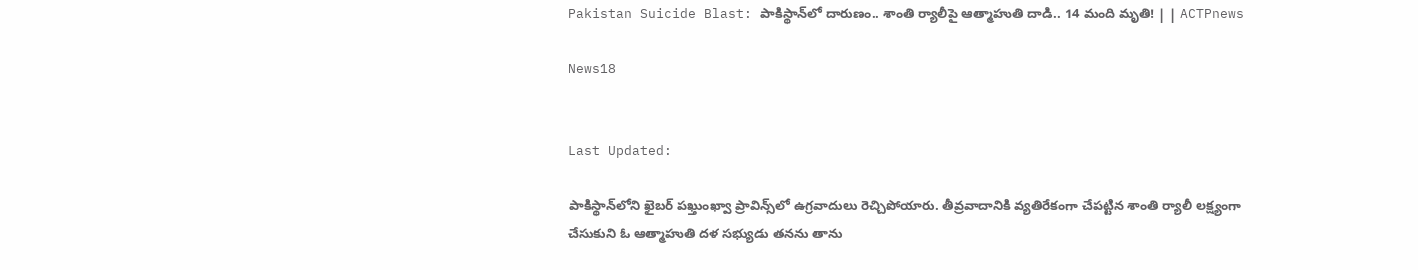Pakistan Suicide Blast: పాకిస్థాన్‌‌లో దారుణం.. శాంతి ర్యాలీపై ఆత్మాహుతి దాడి.. 14 మంది మృతి! | | ACTPnews

News18


Last Updated:

పాకిస్థాన్‌లోని ఖైబర్ పఖ్తుంఖ్వా ప్రావిన్స్‌లో ఉగ్రవాదులు రెచ్చిపోయారు. తీవ్రవాదానికి వ్యతిరేకంగా చేపట్టిన శాంతి ర్యాలీ లక్ష్యంగా చేసుకుని ఓ ఆత్మాహుతి దళ సభ్యుడు తనను తాను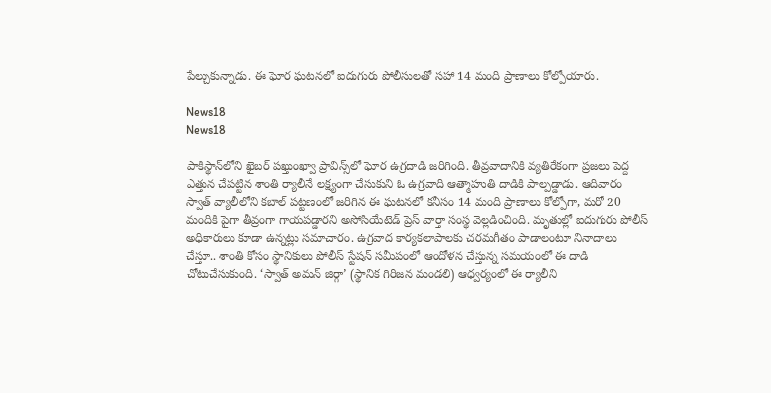పేల్చుకున్నాడు. ఈ ఘోర ఘటనలో ఐదుగురు పోలీసులతో సహా 14 మంది ప్రాణాలు కోల్పోయారు.

News18
News18

పాకిస్థాన్‌‌లోని ఖైబర్ పఖ్తుంఖ్వా ప్రావిన్స్‌లో ఘోర ఉగ్రదాడి జరిగింది. తీవ్రవాదానికి వ్యతిరేకంగా ప్రజలు పెద్ద ఎత్తున చేపట్టిన శాంతి ర్యాలీనే లక్ష్యంగా చేసుకుని ఓ ఉగ్రవాది ఆత్మాహుతి దాడికి పాల్పడ్డాడు. ఆదివారం స్వాత్ వ్యాలీలోని కబాల్ పట్టణంలో జరిగిన ఈ ఘటనలో కనీసం 14 మంది ప్రాణాలు కోల్పోగా, మరో 20 మందికి పైగా తీవ్రంగా గాయపడ్డారని అసోసియేటెడ్ ప్రెస్ వార్తా సంస్థ వెల్లడించింది. మృతుల్లో ఐదుగురు పోలీస్ అధికారులు కూడా ఉన్నట్లు సమాచారం. ఉగ్రవాద కార్యకలాపాలకు చరమగీతం పాడాలంటూ నినాదాలు చేస్తూ.. శాంతి కోసం స్థానికులు పోలీస్ స్టేషన్ సమీపంలో ఆందోళన చేస్తున్న సమయంలో ఈ దాడి చోటుచేసుకుంది. ‘స్వాత్ అమన్ జిర్గా’ (స్థానిక గిరిజన మండలి) ఆధ్వర్యంలో ఈ ర్యాలీని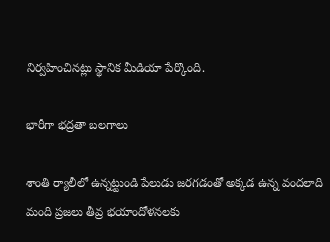నిర్వహించినట్లు స్థానిక మీడియా పేర్కొంది.

భారీగా భద్రతా బలగాలు

శాంతి ర్యాలీలో ఉన్నట్టుండి పేలుడు జరగడంతో అక్కడ ఉన్న వందలాది మంది ప్రజలు తీవ్ర భయాందోళనలకు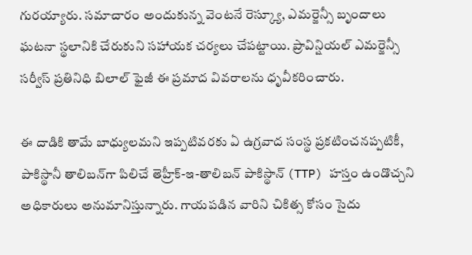గురయ్యారు. సమాచారం అందుకున్న వెంటనే రెస్క్యూ, ఎమర్జెన్సీ బృందాలు ఘటనా స్థలానికి చేరుకుని సహాయక చర్యలు చేపట్టాయి. ప్రావిన్షియల్ ఎమర్జెన్సీ సర్వీస్ ప్రతినిధి బిలాల్ ఫైజీ ఈ ప్రమాద వివరాలను ధృవీకరించారు.

ఈ దాడికి తామే బాధ్యులమని ఇప్పటివరకు ఏ ఉగ్రవాద సంస్థ ప్రకటించనప్పటికీ, పాకిస్థానీ తాలిబన్‌గా పిలిచే తెహ్రీక్-ఇ-తాలిబన్ పాకిస్థాన్ (TTP) హస్తం ఉండొచ్చని అధికారులు అనుమానిస్తున్నారు. గాయపడిన వారిని చికిత్స కోసం సైదు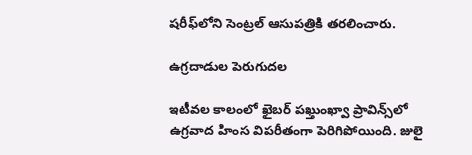షరీఫ్‌లోని సెంట్రల్ ఆసుపత్రికి తరలించారు.

ఉగ్రదాడుల పెరుగుదల

ఇటీవల కాలంలో ఖైబర్ పఖ్తుంఖ్వా ప్రావిన్స్‌లో ఉగ్రవాద హింస విపరీతంగా పెరిగిపోయింది. జులై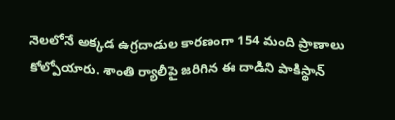నెలలోనే అక్కడ ఉగ్రదాడుల కారణంగా 154 మంది ప్రాణాలు కోల్పోయారు. శాంతి ర్యాలీపై జరిగిన ఈ దాడిని పాకిస్థాన్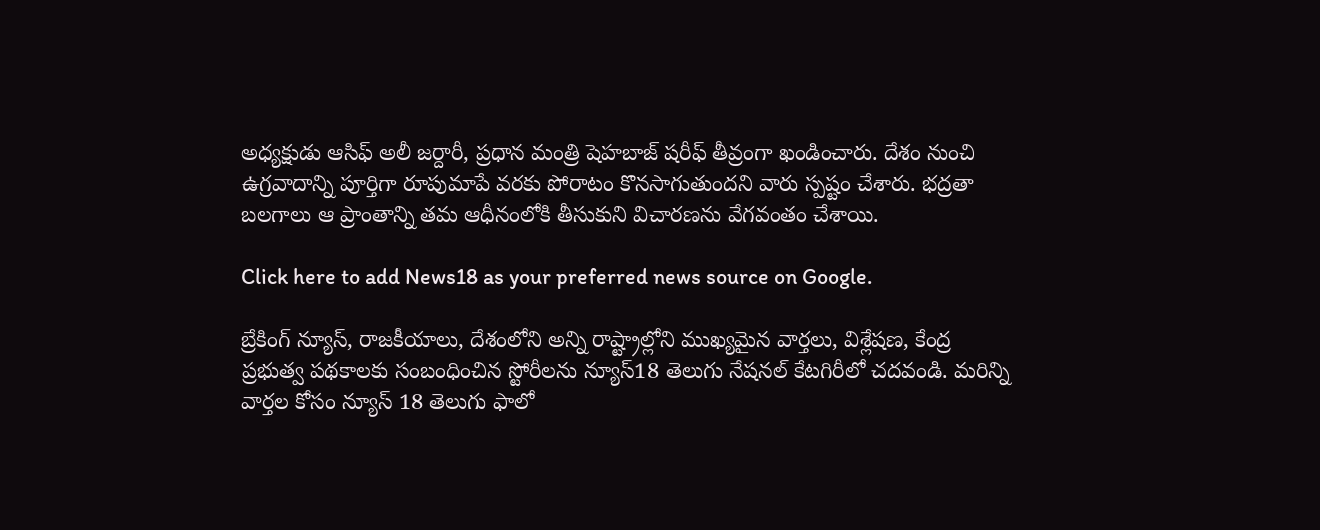అధ్యక్షుడు ఆసిఫ్ అలీ జర్దారీ, ప్రధాన మంత్రి షెహబాజ్ షరీఫ్ తీవ్రంగా ఖండించారు. దేశం నుంచి ఉగ్రవాదాన్ని పూర్తిగా రూపుమాపే వరకు పోరాటం కొనసాగుతుందని వారు స్పష్టం చేశారు. భద్రతా బలగాలు ఆ ప్రాంతాన్ని తమ ఆధీనంలోకి తీసుకుని విచారణను వేగవంతం చేశాయి.

Click here to add News18 as your preferred news source on Google.

బ్రేకింగ్ న్యూస్, రాజకీయాలు, దేశంలోని అన్ని రాష్ట్రాల్లోని ముఖ్యమైన వార్తలు, విశ్లేషణ, కేంద్ర ప్రభుత్వ పథకాలకు సంబంధించిన స్టోరీలను న్యూస్18 తెలుగు నేషనల్ కేటగిరీలో చదవండి. మరిన్ని వార్తల కోసం న్యూస్ 18 తెలుగు ఫాలో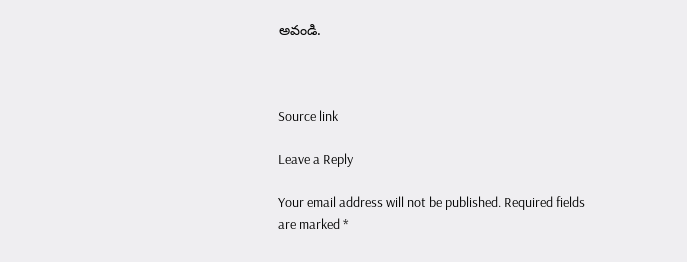అవండి.



Source link

Leave a Reply

Your email address will not be published. Required fields are marked *